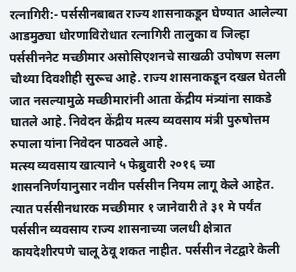रत्नागिरी:- पर्ससीनबाबत राज्य शासनाकडून घेण्यात आलेल्या आडमुठ्या धोरणाविरोधात रत्नागिरी तालुका व जिल्हा पर्ससीननेट मच्छीमार असोसिएशनचे साखळी उपोषण सलग चौथ्या दिवशीही सुरूच आहे. राज्य शासनाकडून दखल घेतली जात नसल्यामुळे मच्छीमारांनी आता केंद्रीय मंत्र्यांना साकडे घातले आहे. निवेदन केंद्रीय मत्स्य व्यवसाय मंत्री पुरुषोत्तम रुपाला यांना निवेदन पाठवले आहे.
मत्स्य व्यवसाय खात्याने ५ फेब्रुवारी २०१६ च्या शासननिर्णयानुसार नवीन पर्ससीन नियम लागू केले आहेत. त्यात पर्ससीनधारक मच्छीमार १ जानेवारी ते ३१ मे पर्यंत पर्ससीन व्यवसाय राज्य शासनाच्या जलधी क्षेत्रात कायदेशीरपणे चालू ठेवू शकत नाहीत. पर्ससीन नेटद्वारे केली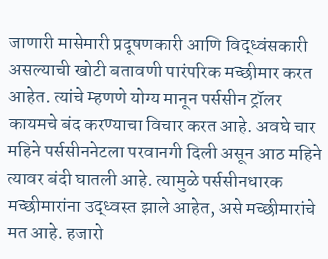जाणारी मासेमारी प्रदूषणकारी आणि विद्ध्वंसकारी असल्याची खोटी बतावणी पारंपरिक मच्छीमार करत आहेत. त्यांचे म्हणणे योग्य मानून पर्ससीन ट्रॉलर कायमचे बंद करण्याचा विचार करत आहे. अवघे चार महिने पर्ससीननेटला परवानगी दिली असून आठ महिने त्यावर बंदी घातली आहे. त्यामुळे पर्ससीनधारक मच्छीमारांना उद्ध्वस्त झाले आहेत, असे मच्छीमारांचे मत आहे. हजारो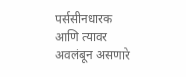पर्ससीनधारक आणि त्यावर अवलंबून असणारे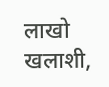लाखो खलाशी,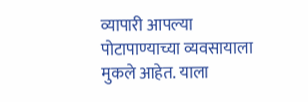व्यापारी आपल्या पोटापाण्याच्या व्यवसायाला मुकले आहेत. याला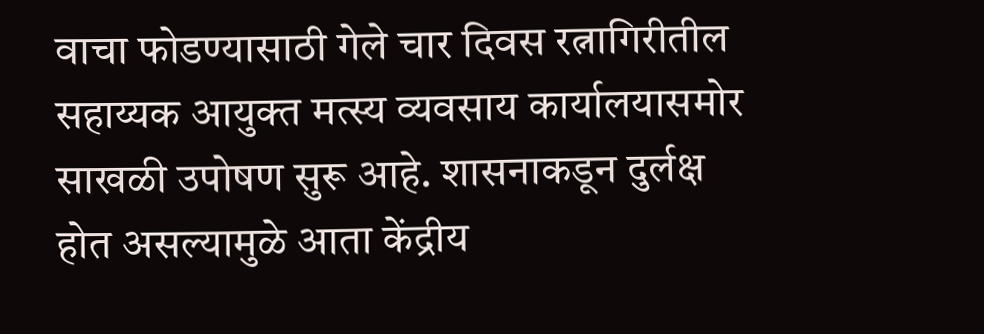वाचा फोडण्यासाठी गेले चार दिवस रत्नागिरीतील सहाय्यक आयुक्त मत्स्य व्यवसाय कार्यालयासमोर साखळी उपोषण सुरू आहे. शासनाकडून दुर्लक्ष होत असल्यामुळे आता केंद्रीय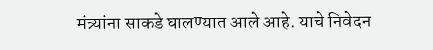मंत्र्यांना साकडे घालण्यात आले आहे. याचे निवेदन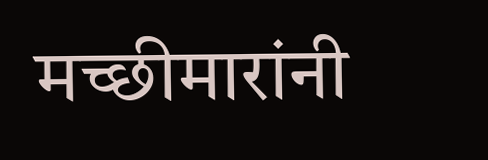मच्छीमारांनी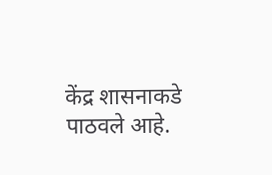केंद्र शासनाकडे पाठवले आहे.